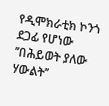የዲሞክራቲክ ኮንጎ ደጋፊ የሆነው ’’በሕይወት ያለው ሃውልት’’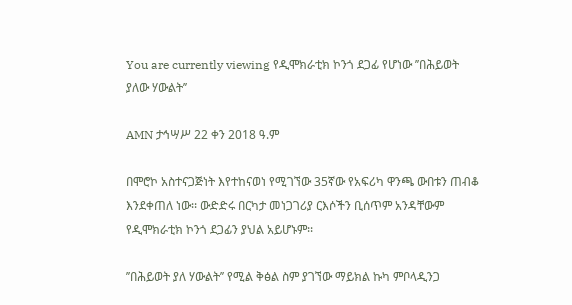You are currently viewing የዲሞክራቲክ ኮንጎ ደጋፊ የሆነው ’’በሕይወት ያለው ሃውልት’’

AMN ታኅሣሥ 22 ቀን 2018 ዓ.ም

በሞሮኮ አስተናጋጅነት እየተከናወነ የሚገኘው 35ኛው የአፍሪካ ዋንጫ ውበቱን ጠብቆ እንደቀጠለ ነው፡፡ ውድድሩ በርካታ መነጋገሪያ ርእሶችን ቢሰጥም አንዳቸውም የዲሞክራቲክ ኮንጎ ደጋፊን ያህል አይሆኑም፡፡

’’በሕይወት ያለ ሃውልት’’ የሚል ቅፅል ስም ያገኘው ማይክል ኩካ ምቦላዲንጋ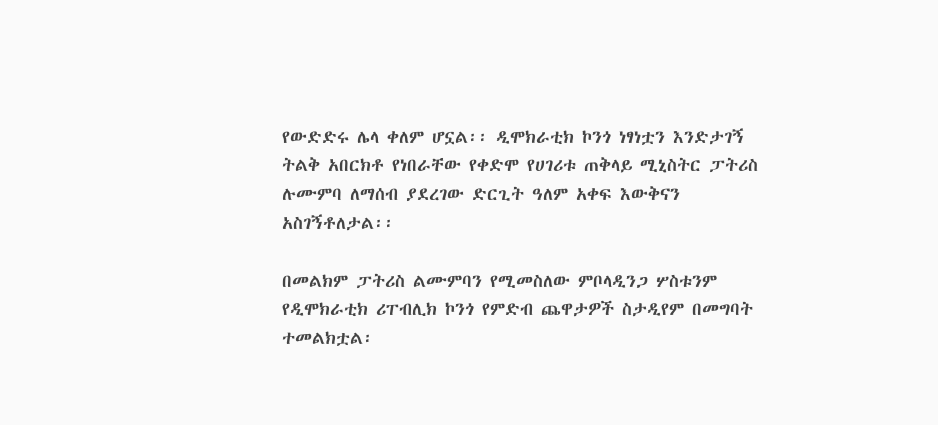የውድድሩ ሌላ ቀለም ሆኗል፡፡ ዲሞክራቲክ ኮንጎ ነፃነቷን እንድታገኝ ትልቅ አበርክቶ የነበራቸው የቀድሞ የሀገሪቱ ጠቅላይ ሚኒስትር ፓትሪስ ሉሙምባ ለማሰብ ያደረገው ድርጊት ዓለም አቀፍ እውቅናን አስገኝቶለታል፡፡

በመልክም ፓትሪስ ልሙምባን የሚመስለው ምቦላዲንጋ ሦስቱንም የዲሞክራቲክ ሪፐብሊክ ኮንጎ የምድብ ጨዋታዎች ስታዲየም በመግባት ተመልክቷል፡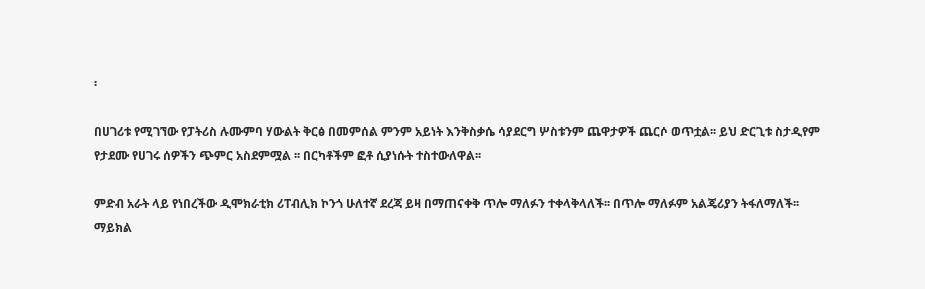፡

በሀገሪቱ የሚገኘው የፓትሪስ ሉሙምባ ሃውልት ቅርፅ በመምሰል ምንም አይነት እንቅስቃሴ ሳያደርግ ሦስቱንም ጨዋታዎች ጨርሶ ወጥቷል፡፡ ይህ ድርጊቱ ስታዲየም የታደሙ የሀገሩ ሰዎችን ጭምር አስደምሟል ፡፡ በርካቶችም ፎቶ ሲያነሱት ተስተውለዋል፡፡

ምድብ አራት ላይ የነበረችው ዲሞክራቲክ ሪፐብሊክ ኮንጎ ሁለተኛ ደረጃ ይዛ በማጠናቀቅ ጥሎ ማለፉን ተቀላቅላለች፡፡ በጥሎ ማለፉም አልጄሪያን ትፋለማለች፡፡ ማይክል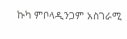ኩካ ምቦላዲንጋም አስገራሚ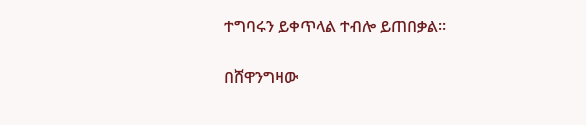ተግባሩን ይቀጥላል ተብሎ ይጠበቃል፡፡

በሸዋንግዛው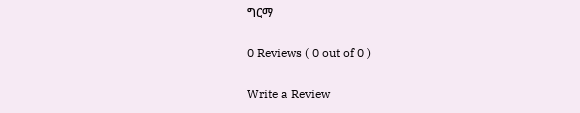ግርማ

0 Reviews ( 0 out of 0 )

Write a Review